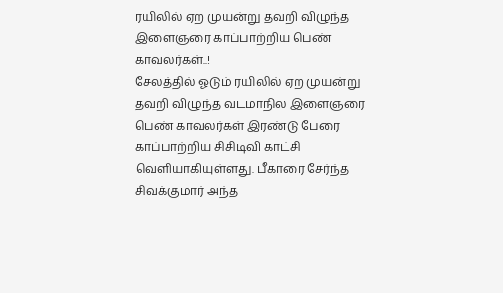ரயிலில் ஏற முயன்று தவறி விழுந்த இளைஞரை காப்பாற்றிய பெண் காவலர்கள்..!
சேலத்தில் ஓடும் ரயிலில் ஏற முயன்று தவறி விழுந்த வடமாநில இளைஞரை பெண் காவலர்கள் இரண்டு பேரை காப்பாற்றிய சிசிடிவி காட்சி வெளியாகியுள்ளது. பீகாரை சேர்ந்த சிவக்குமார் அந்த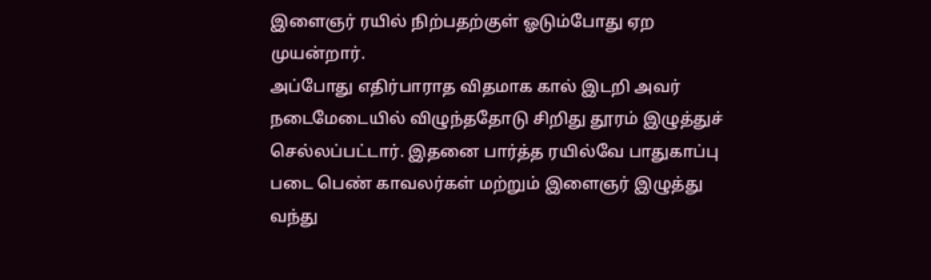இளைஞர் ரயில் நிற்பதற்குள் ஓடும்போது ஏற முயன்றார்.
அப்போது எதிர்பாராத விதமாக கால் இடறி அவர் நடைமேடையில் விழுந்ததோடு சிறிது தூரம் இழுத்துச் செல்லப்பட்டார். இதனை பார்த்த ரயில்வே பாதுகாப்பு படை பெண் காவலர்கள் மற்றும் இளைஞர் இழுத்து வந்து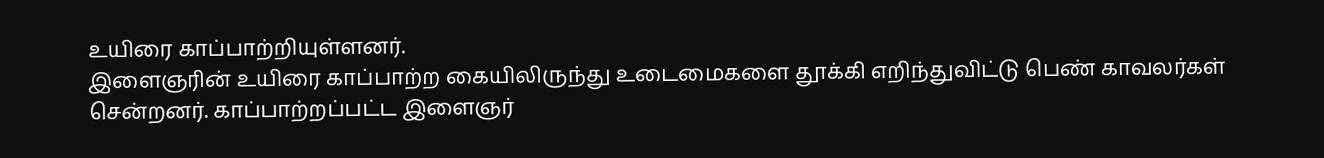உயிரை காப்பாற்றியுள்ளனர்.
இளைஞரின் உயிரை காப்பாற்ற கையிலிருந்து உடைமைகளை தூக்கி எறிந்துவிட்டு பெண் காவலர்கள் சென்றனர். காப்பாற்றப்பட்ட இளைஞர்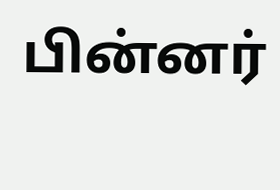பின்னர்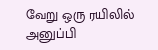வேறு ஒரு ரயிலில் அனுப்பி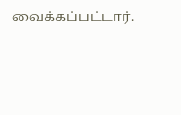வைக்கப்பட்டார்.